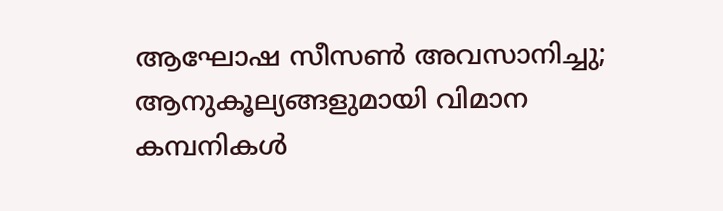ആഘോഷ സീസണ്‍ അവസാനിച്ചു;  ആനുകൂല്യങ്ങളുമായി വിമാന കമ്പനികള്‍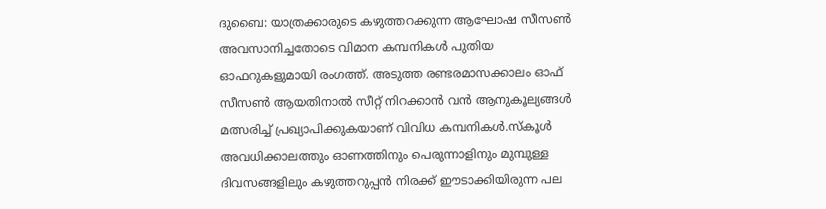ദുബൈ: യാത്രക്കാരുടെ കഴുത്തറക്കുന്ന ആഘോഷ സീസണ്‍ അവസാനിച്ചതോടെ വിമാന കമ്പനികള്‍ പുതിയ ഓഫറുകളുമായി രംഗത്ത്. അടുത്ത രണ്ടരമാസക്കാലം ഓഫ് സീസണ്‍ ആയതിനാല്‍ സീറ്റ് നിറക്കാന്‍ വന്‍ ആനുകൂല്യങ്ങൾ മത്സരിച്ച് പ്രഖ്യാപിക്കുകയാണ് വിവിധ കമ്പനികൾ.സ്കൂൾ അവധിക്കാലത്തും ഓണത്തിനും പെരുന്നാളിനും മുമ്പുള്ള ദിവസങ്ങളിലും കഴുത്തറുപ്പന്‍ നിരക്ക് ഈടാക്കിയിരുന്ന പല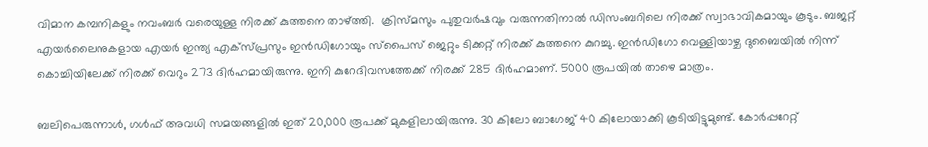വിമാന കമ്പനികളും നവംബർ വരെയുള്ള നിരക്ക് കുത്തനെ താഴ്ത്തി.  ക്രിസ്മസും പുതുവർഷവും വരുന്നതിനാല്‍ ഡിസംബറിലെ നിരക്ക് സ്വാഭാവികമായും കൂടും. ബജറ്റ് എയർലൈനുകളായ എയർ ഇന്ത്യ എക്സ്പ്രസും ഇൻഡിഗോയും സ്പൈസ് ജെറ്റും ടിക്കറ്റ് നിരക്ക് കുത്തനെ കുറച്ചു. ഇൻഡിഗോ വെള്ളിയാഴ്ച ദുബൈയിൽ നിന്ന് കൊച്ചിയിലേക്ക് നിരക്ക് വെറും 273 ദിർഹമായിരുന്നു. ഇനി കുറേദിവസത്തേക്ക് നിരക്ക് 285 ദിർഹമാണ്. 5000 രൂപയിൽ താഴെ മാത്രം.

ബലിപെരുന്നാള്‍, ഗള്‍ഫ് അവധി സമയങ്ങളില്‍ ഇത് 20,000 രൂപക്ക് മുകളിലായിരുന്നു. 30 കിലോ ബാഗേജ് 40 കിലോയാക്കി കൂടിയിട്ടുമുണ്ട്. കോര്‍പ്പറേറ്റ്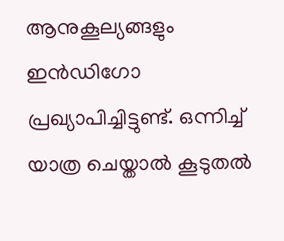ആനുകൂല്യങ്ങളും ഇന്‍ഡിഗോ പ്രഖ്യാപിച്ചിട്ടുണ്ട്. ഒന്നിച്ച് യാത്ര ചെയ്താൽ കൂടുതൽ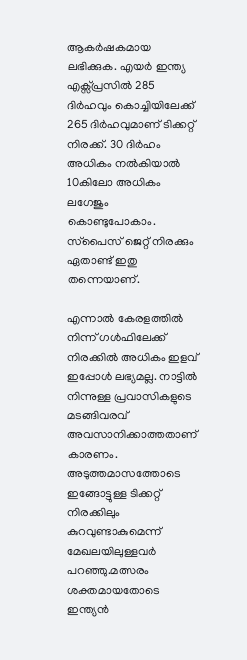ആകർഷകമായ ലഭിക്കുക. എയർ ഇന്ത്യ എക്സ്പ്രസിൽ 285 ദിർഹവും കൊച്ചിയിലേക്ക് 265 ദിർഹവുമാണ് ടിക്കറ്റ് നിരക്ക്. 30 ദിർഹം അധികം നൽകിയാൽ 10കിലോ അധികം ലഗേജും കൊണ്ടുപോകാം. സ്‌പൈസ് ജെറ്റ് നിരക്കും ഏതാണ്ട് ഇതു തന്നെയാണ്.

എന്നാൽ കേരളത്തിൽ നിന്ന് ഗൾഫിലേക്ക് നിരക്കിൽ അധികം ഇളവ് ഇപ്പോൾ ലഭ്യമല്ല. നാട്ടിൽ നിന്നുള്ള പ്രവാസികളുടെ മടങ്ങിവരവ് അവസാനിക്കാത്തതാണ് കാരണം. അടുത്തമാസത്തോടെ ഇങ്ങോട്ടുള്ള ടിക്കറ്റ് നിരക്കിലും കുറവുണ്ടാകുമെന്ന് മേഖലയിലുള്ളവർ പറഞ്ഞു.മത്സരം ശക്തമായതോടെ ഇന്ത്യന്‍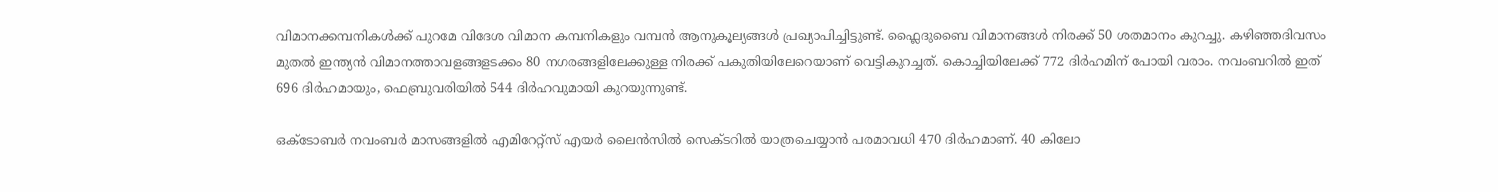വിമാനക്കമ്പനികള്‍ക്ക് പുറമേ വിദേശ വിമാന കമ്പനികളും വമ്പന്‍ ആനുകൂല്യങ്ങള്‍ പ്രഖ്യാപിച്ചിട്ടുണ്ട്. ഫ്ലൈദുബൈ വിമാനങ്ങള്‍ നിരക്ക് 50 ശതമാനം കുറച്ചു. കഴിഞ്ഞദിവസം മുതല്‍ ഇന്ത്യന്‍ വിമാനത്താവളങ്ങളടക്കം 80 നഗരങ്ങളിലേക്കുള്ള നിരക്ക് പകുതിയിലേറെയാണ് വെട്ടികുറച്ചത്. കൊച്ചിയിലേക്ക് 772 ദിര്‍ഹമിന് പോയി വരാം. നവംബറില്‍ ഇത് 696 ദിര്‍ഹമായും, ഫെബ്രുവരിയില്‍ 544 ദിര്‍ഹവുമായി കുറയുന്നുണ്ട്.

ഒക്ടോബര്‍ നവംബര്‍ മാസങ്ങളില്‍ എമിറേറ്റ്‌സ് എയര്‍ ലൈന്‍സില്‍ സെക്ടറിൽ യാത്രചെയ്യാന്‍ പരമാവധി 470 ദിര്‍ഹമാണ്. 40 കിലോ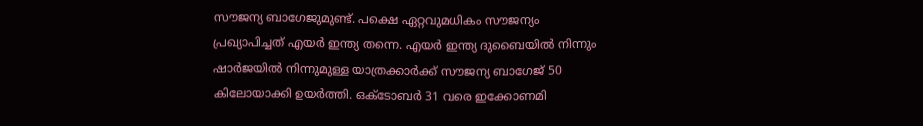സൗജന്യ ബാഗേജുമുണ്ട്. പക്ഷെ ഏറ്റവുമധികം സൗജന്യം പ്രഖ്യാപിച്ചത് എയർ ഇന്ത്യ തന്നെ. എയര്‍ ഇന്ത്യ ദുബൈയിൽ നിന്നും ഷാർജയിൽ നിന്നുമുള്ള യാത്രക്കാർക്ക് സൗജന്യ ബാഗേജ് 50 കിലോയാക്കി ഉയർത്തി. ഒക്ടോബർ 31 വരെ ഇക്കോണമി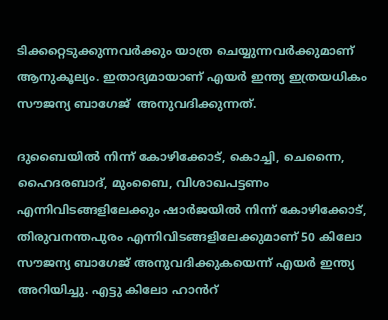ടിക്കറ്റെടുക്കുന്നവർക്കും യാത്ര ചെയ്യുന്നവർക്കുമാണ് ആനുകൂല്യം. ഇതാദ്യമായാണ് എയർ ഇന്ത്യ ഇത്രയധികം സൗജന്യ ബാഗേജ്  അനുവദിക്കുന്നത്.

ദുബൈയിൽ നിന്ന് കോഴിക്കോട്, കൊച്ചി, ചെന്നൈ, ഹൈദരബാദ്, മുംബൈ, വിശാഖപട്ടണം എന്നിവിടങ്ങളിലേക്കും ഷാർജയിൽ നിന്ന് കോഴിക്കോട്, തിരുവനന്തപുരം എന്നിവിടങ്ങളിലേക്കുമാണ് 50 കിലോ സൗജന്യ ബാഗേജ് അനുവദിക്കുകയെന്ന് എയർ ഇന്ത്യ അറിയിച്ചു. എട്ടു കിലോ ഹാൻറ്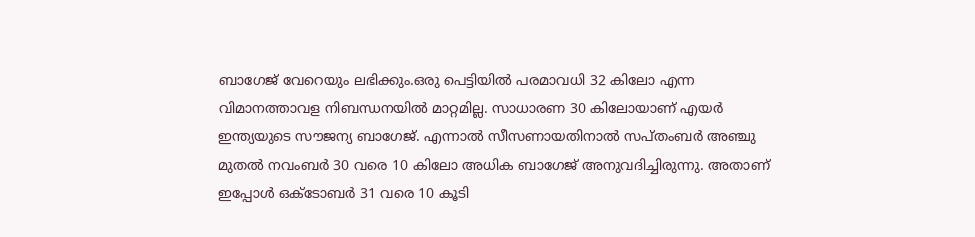ബാഗേജ് വേറെയും ലഭിക്കും.ഒരു പെട്ടിയിൽ പരമാവധി 32 കിലോ എന്ന വിമാനത്താവള നിബന്ധനയിൽ മാറ്റമില്ല. സാധാരണ 30 കിലോയാണ് എയർ ഇന്ത്യയുടെ സൗജന്യ ബാഗേജ്. എന്നാൽ സീസണായതിനാൽ സപ്തംബര്‍ അഞ്ചു മുതല്‍ നവംബര്‍ 30 വരെ 10 കിലോ അധിക ബാഗേജ് അനുവദിച്ചിരുന്നു. അതാണ് ഇപ്പോൾ ഒക്ടോബർ 31 വരെ 10 കൂടി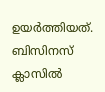ഉയർത്തിയത്. ബിസിനസ് ക്ലാസിൽ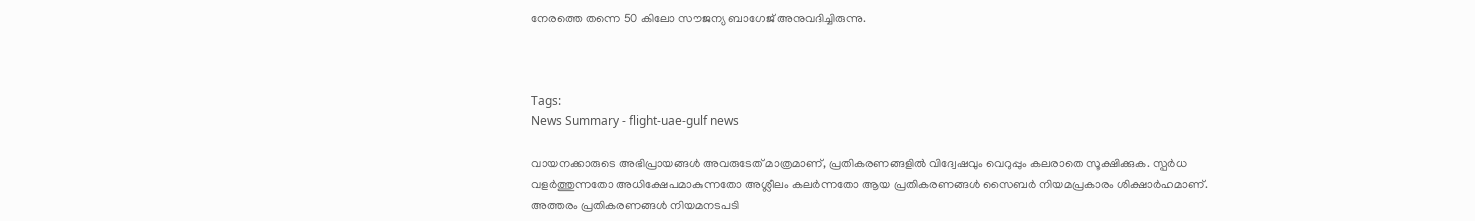നേരത്തെ തന്നെ 50 കിലോ സൗജന്യ ബാഗേജ് അനുവദിച്ചിരുന്നു.



Tags:
News Summary - flight-uae-gulf news

വായനക്കാരുടെ അഭിപ്രായങ്ങള്‍ അവരുടേത് മാത്രമാണ്, പ്രതികരണങ്ങളിൽ വിദ്വേഷവും വെറുപ്പും കലരാതെ സൂക്ഷിക്കുക. സ്പർധ വളർത്തുന്നതോ അധിക്ഷേപമാകുന്നതോ അശ്ലീലം കലർന്നതോ ആയ പ്രതികരണങ്ങൾ സൈബർ നിയമപ്രകാരം ശിക്ഷാർഹമാണ്. അത്തരം പ്രതികരണങ്ങൾ നിയമനടപടി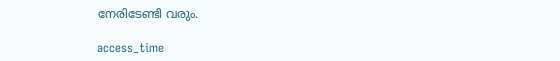നേരിടേണ്ടി വരും.

access_time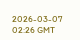2026-03-07 02:26 GMT